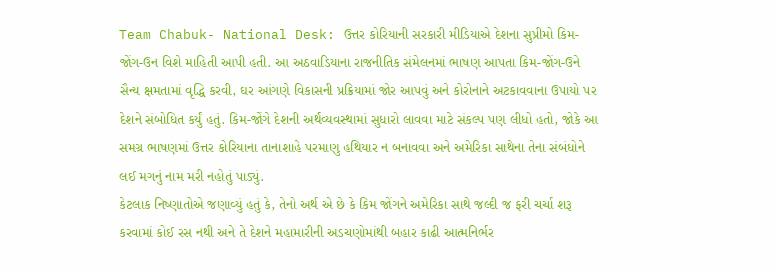Team Chabuk- National Desk: ઉત્તર કોરિયાની સરકારી મીડિયાએ દેશના સુપ્રીમો કિમ-જોંગ-ઉન વિશે માહિતી આપી હતી. આ અઠવાડિયાના રાજનીતિક સંમેલનમાં ભાષણ આપતા કિમ-જોંગ-ઉને સૈન્ય ક્ષમતામાં વૃદ્ધિ કરવી, ઘર આંગણે વિકાસની પ્રક્રિયામાં જોર આપવું અને કોરોનાને અટકાવવાના ઉપાયો પર દેશને સંબોધિત કર્યું હતું. કિમ-જોંગે દેશની અર્થવ્યવસ્થામાં સુધારો લાવવા માટે સંકલ્પ પણ લીધો હતો, જોકે આ સમગ્ર ભાષણમાં ઉત્તર કોરિયાના તાનાશાહે પરમાણુ હથિયાર ન બનાવવા અને અમેરિકા સાથેના તેના સંબંધોને લઈ મગનું નામ મરી નહોતું પાડ્યું.
કેટલાક નિષ્ણાતોએ જણાવ્યું હતું કે, તેનો અર્થ એ છે કે કિમ જોંગને અમેરિકા સાથે જલ્દી જ ફરી ચર્ચા શરૂ કરવામાં કોઈ રસ નથી અને તે દેશને મહામારીની અડચણોમાંથી બહાર કાઢી આત્મનિર્ભર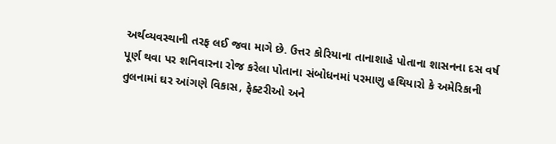અર્થવ્યવસ્થાની તરફ લઈ જવા માગે છે. ઉત્તર કોરિયાના તાનાશાહે પોતાના શાસનના દસ વર્ષ પૂર્ણ થવા પર શનિવારના રોજ કરેલા પોતાના સંબોધનમાં પરમાણુ હથિયારો કે અમેરિકાની તુલનામાં ઘર આંગણે વિકાસ, ફેક્ટરીઓ અને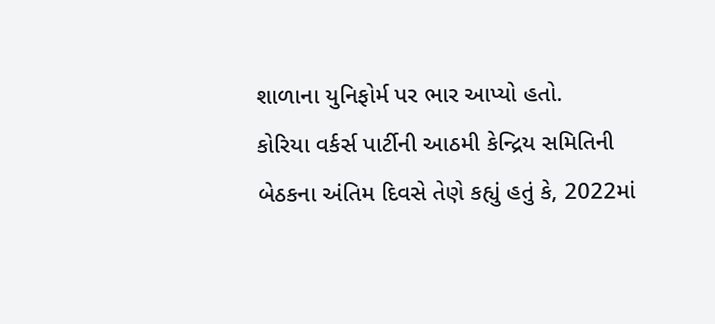શાળાના યુનિફોર્મ પર ભાર આપ્યો હતો.
કોરિયા વર્કર્સ પાર્ટીની આઠમી કેન્દ્રિય સમિતિની બેઠકના અંતિમ દિવસે તેણે કહ્યું હતું કે, 2022માં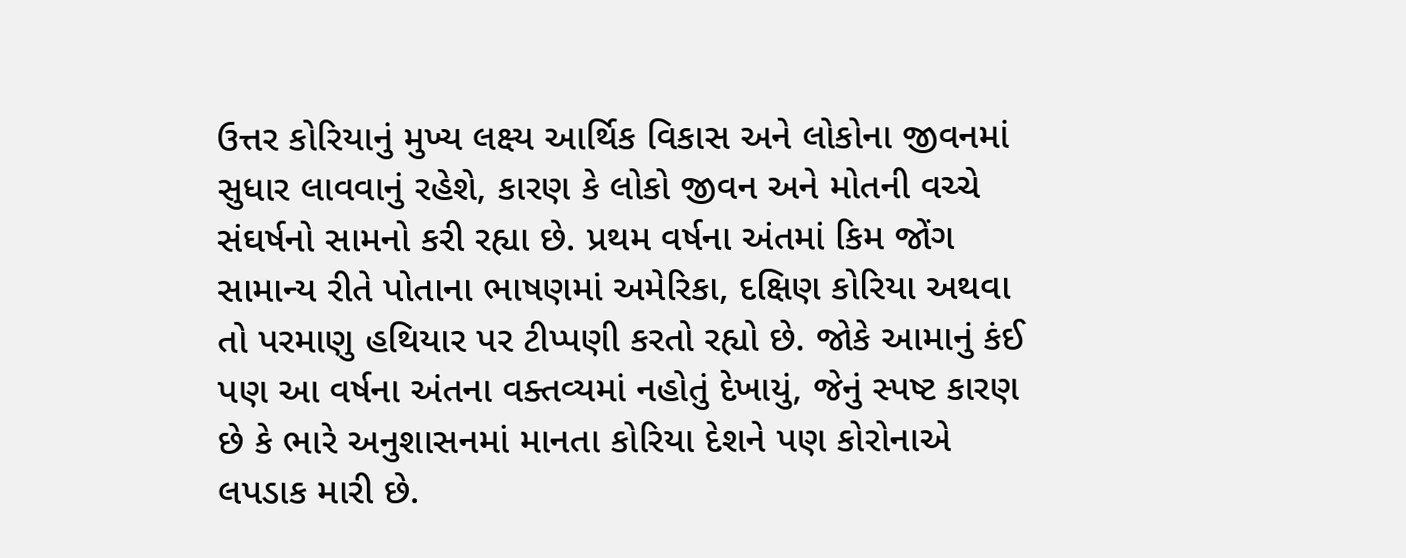ઉત્તર કોરિયાનું મુખ્ય લક્ષ્ય આર્થિક વિકાસ અને લોકોના જીવનમાં સુધાર લાવવાનું રહેશે, કારણ કે લોકો જીવન અને મોતની વચ્ચે સંઘર્ષનો સામનો કરી રહ્યા છે. પ્રથમ વર્ષના અંતમાં કિમ જોંગ સામાન્ય રીતે પોતાના ભાષણમાં અમેરિકા, દક્ષિણ કોરિયા અથવા તો પરમાણુ હથિયાર પર ટીપ્પણી કરતો રહ્યો છે. જોકે આમાનું કંઈ પણ આ વર્ષના અંતના વક્તવ્યમાં નહોતું દેખાયું, જેનું સ્પષ્ટ કારણ છે કે ભારે અનુશાસનમાં માનતા કોરિયા દેશને પણ કોરોનાએ લપડાક મારી છે.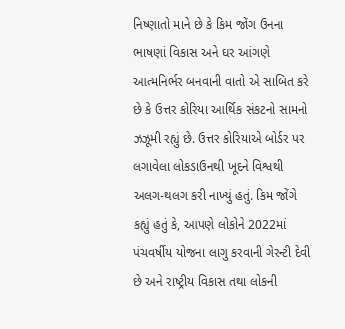નિષ્ણાતો માને છે કે કિમ જોંગ ઉનના ભાષણાં વિકાસ અને ઘર આંગણે આત્મનિર્ભર બનવાની વાતો એ સાબિત કરે છે કે ઉત્તર કોરિયા આર્થિક સંકટનો સામનો ઝઝૂમી રહ્યું છે. ઉત્તર કોરિયાએ બોર્ડર પર લગાવેલા લોકડાઉનથી ખૂદને વિશ્વથી અલગ-થલગ કરી નાખ્યું હતું. કિમ જોંગે કહ્યું હતું કે, આપણે લોકોને 2022માં પંચવર્ષીય યોજના લાગુ કરવાની ગેરન્ટી દેવી છે અને રાષ્ટ્રીય વિકાસ તથા લોકની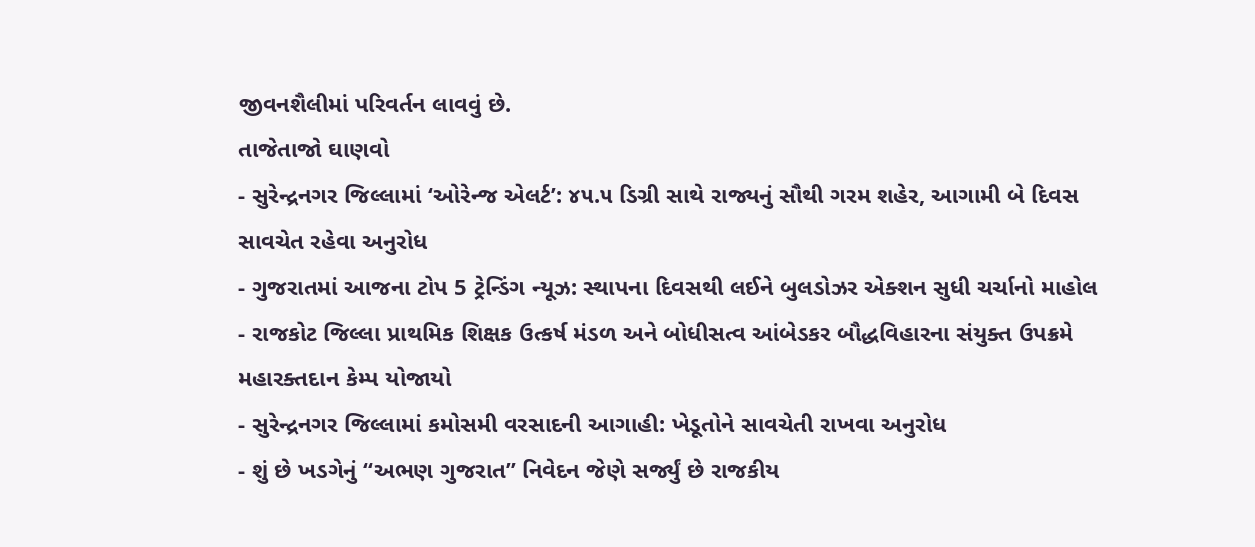જીવનશૈલીમાં પરિવર્તન લાવવું છે.
તાજેતાજો ઘાણવો
- સુરેન્દ્રનગર જિલ્લામાં ‘ઓરેન્જ એલર્ટ’: ૪૫.૫ ડિગ્રી સાથે રાજ્યનું સૌથી ગરમ શહેર, આગામી બે દિવસ સાવચેત રહેવા અનુરોધ
- ગુજરાતમાં આજના ટોપ 5 ટ્રેન્ડિંગ ન્યૂઝ: સ્થાપના દિવસથી લઈને બુલડોઝર એક્શન સુધી ચર્ચાનો માહોલ
- રાજકોટ જિલ્લા પ્રાથમિક શિક્ષક ઉત્કર્ષ મંડળ અને બોધીસત્વ આંબેડકર બૌદ્ધવિહારના સંયુક્ત ઉપક્રમે મહારક્તદાન કેમ્પ યોજાયો
- સુરેન્દ્રનગર જિલ્લામાં કમોસમી વરસાદની આગાહી: ખેડૂતોને સાવચેતી રાખવા અનુરોધ
- શું છે ખડગેનું “અભણ ગુજરાત” નિવેદન જેણે સર્જ્યું છે રાજકીય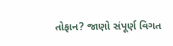તોફાન? જાણો સંપૂર્ણ વિગત